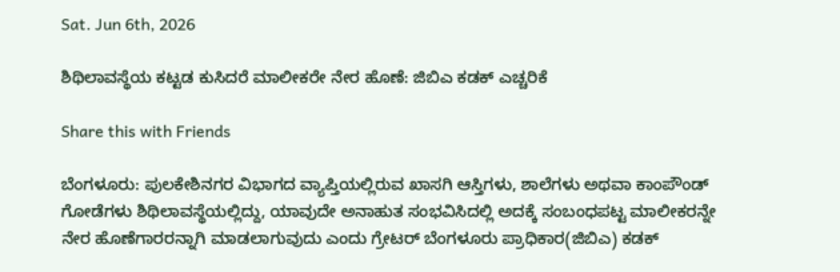Sat. Jun 6th, 2026

ಶಿಥಿಲಾವಸ್ಥೆಯ ಕಟ್ಟಡ ಕುಸಿದರೆ ಮಾಲೀಕರೇ ನೇರ ಹೊಣೆ: ಜಿಬಿಎ ಕಡಕ್ ಎಚ್ಚರಿಕೆ

Share this with Friends

ಬೆಂಗಳೂರು: ಪುಲಕೇಶಿನಗರ ವಿಭಾಗದ ವ್ಯಾಪ್ತಿಯಲ್ಲಿರುವ ಖಾಸಗಿ ಆಸ್ತಿಗಳು, ಶಾಲೆಗಳು ಅಥವಾ ಕಾಂಪೌಂಡ್ ಗೋಡೆಗಳು ಶಿಥಿಲಾವಸ್ಥೆಯಲ್ಲಿದ್ದು, ಯಾವುದೇ ಅನಾಹುತ ಸಂಭವಿಸಿದಲ್ಲಿ ಅದಕ್ಕೆ ಸಂಬಂಧಪಟ್ಟ ಮಾಲೀಕರನ್ನೇ ನೇರ ಹೊಣೆಗಾರರನ್ನಾಗಿ ಮಾಡಲಾಗುವುದು ಎಂದು ಗ್ರೇಟರ್ ಬೆಂಗಳೂರು ಪ್ರಾಧಿಕಾರ(ಜಿಬಿಎ) ಕಡಕ್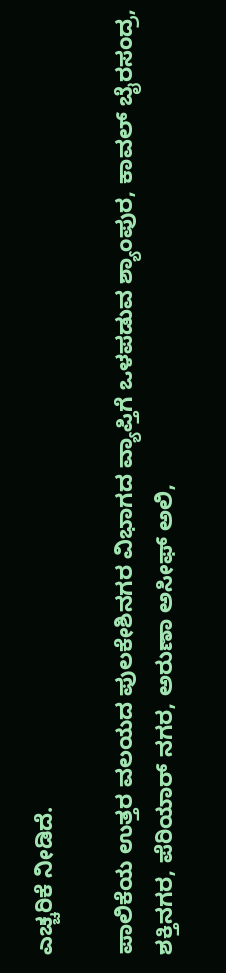ಎಚ್ಚರಿಕೆ ನೀಡಿದೆ.

ಪಾಲಿಕೆಯ ಉತ್ತರ ವಲಯದ ಪುಲಕೇಶಿನಗರ ವಿಭಾಗದ ವ್ಯಾಪ್ತಿಗೆ ಒಳಪಡುವ ಶ್ಯಾಂಪುರ, ಕಾವಲ್ ಬೈರಸಂದ್ರ, ಶಕ್ತಿನಗರ, ಪೆರಿಯಾರ್ ನಗರ, ಅರುಣಾ ಅಸೀಫ್ ಅಲಿ,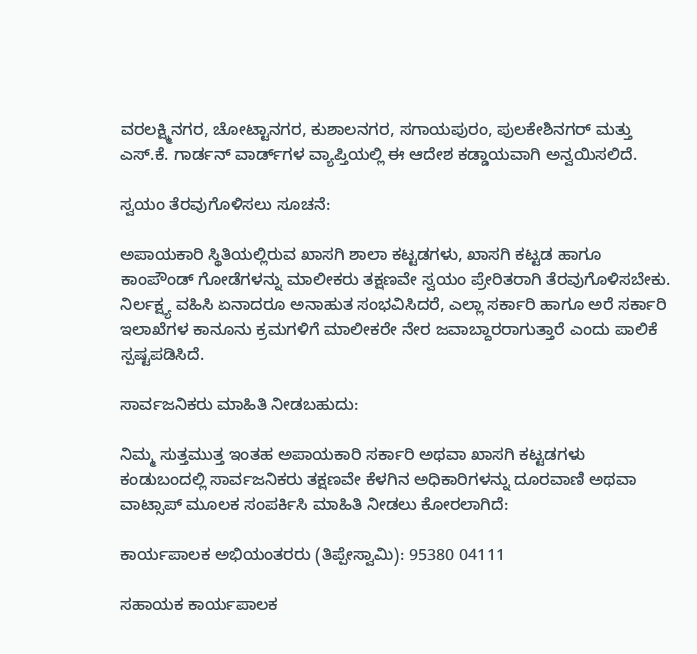ವರಲಕ್ಷ್ಮಿನಗರ, ಚೋಟ್ಟಾನಗರ, ಕುಶಾಲನಗರ, ಸಗಾಯಪುರಂ, ಪುಲಕೇಶಿನಗರ್ ಮತ್ತು ಎಸ್.ಕೆ. ಗಾರ್ಡನ್ ವಾರ್ಡ್‌ಗಳ ವ್ಯಾಪ್ತಿಯಲ್ಲಿ ಈ ಆದೇಶ ಕಡ್ಡಾಯವಾಗಿ ಅನ್ವಯಿಸಲಿದೆ.

ಸ್ವಯಂ ತೆರವುಗೊಳಿಸಲು ಸೂಚನೆ:

ಅಪಾಯಕಾರಿ ಸ್ಥಿತಿಯಲ್ಲಿರುವ ಖಾಸಗಿ ಶಾಲಾ ಕಟ್ಟಡಗಳು, ಖಾಸಗಿ ಕಟ್ಟಡ ಹಾಗೂ ಕಾಂಪೌಂಡ್ ಗೋಡೆಗಳನ್ನು ಮಾಲೀಕರು ತಕ್ಷಣವೇ ಸ್ವಯಂ ಪ್ರೇರಿತರಾಗಿ ತೆರವುಗೊಳಿಸಬೇಕು. ನಿರ್ಲಕ್ಷ್ಯ ವಹಿಸಿ ಏನಾದರೂ ಅನಾಹುತ ಸಂಭವಿಸಿದರೆ, ಎಲ್ಲಾ ಸರ್ಕಾರಿ ಹಾಗೂ ಅರೆ ಸರ್ಕಾರಿ ಇಲಾಖೆಗಳ ಕಾನೂನು ಕ್ರಮಗಳಿಗೆ ಮಾಲೀಕರೇ ನೇರ ಜವಾಬ್ದಾರರಾಗುತ್ತಾರೆ ಎಂದು ಪಾಲಿಕೆ ಸ್ಪಷ್ಟಪಡಿಸಿದೆ.

ಸಾರ್ವಜನಿಕರು ಮಾಹಿತಿ ನೀಡಬಹುದು:

ನಿಮ್ಮ ಸುತ್ತಮುತ್ತ ಇಂತಹ ಅಪಾಯಕಾರಿ ಸರ್ಕಾರಿ ಅಥವಾ ಖಾಸಗಿ ಕಟ್ಟಡಗಳು ಕಂಡುಬಂದಲ್ಲಿ ಸಾರ್ವಜನಿಕರು ತಕ್ಷಣವೇ ಕೆಳಗಿನ ಅಧಿಕಾರಿಗಳನ್ನು ದೂರವಾಣಿ ಅಥವಾ ವಾಟ್ಸಾಪ್ ಮೂಲಕ ಸಂಪರ್ಕಿಸಿ ಮಾಹಿತಿ ನೀಡಲು ಕೋರಲಾಗಿದೆ:

ಕಾರ್ಯಪಾಲಕ ಅಭಿಯಂತರರು (ತಿಪ್ಪೇಸ್ವಾಮಿ): 95380 04111

ಸಹಾಯಕ ಕಾರ್ಯಪಾಲಕ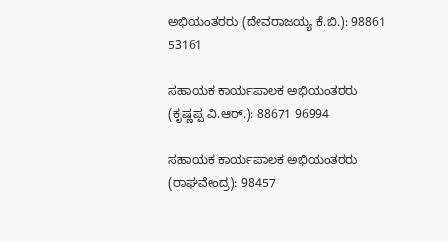ಅಭಿಯಂತರರು (ದೇವರಾಜಯ್ಯ ಕೆ.ಬಿ.): 98861 53161

ಸಹಾಯಕ ಕಾರ್ಯಪಾಲಕ ಅಭಿಯಂತರರು (ಕೃಷ್ಣಪ್ಪ ವಿ.ಆರ್.): 88671 96994

ಸಹಾಯಕ ಕಾರ್ಯಪಾಲಕ ಅಭಿಯಂತರರು (ರಾಘವೇಂದ್ರ): 98457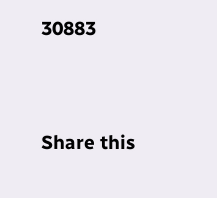30883




Share this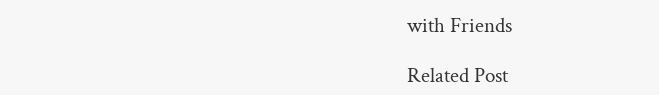with Friends

Related Post